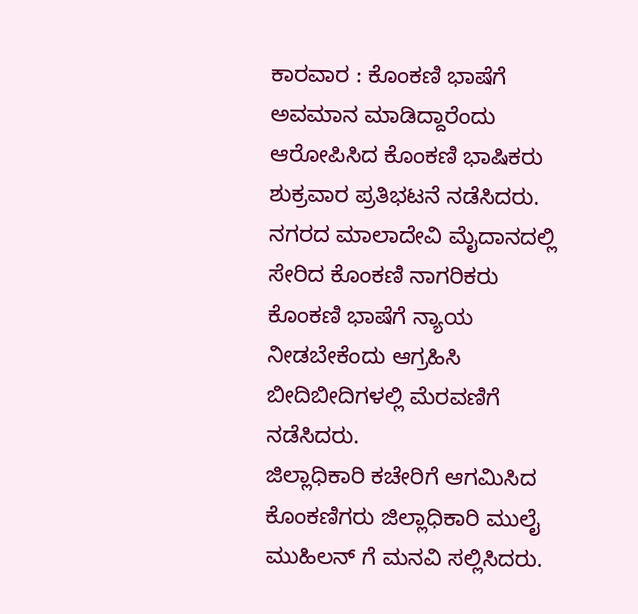ಕಾರವಾರ : ಕೊಂಕಣಿ ಭಾಷೆಗೆ ಅವಮಾನ ಮಾಡಿದ್ದಾರೆಂದು ಆರೋಪಿಸಿದ ಕೊಂಕಣಿ ಭಾಷಿಕರು ಶುಕ್ರವಾರ ಪ್ರತಿಭಟನೆ ನಡೆಸಿದರು.
ನಗರದ ಮಾಲಾದೇವಿ ಮೈದಾನದಲ್ಲಿ ಸೇರಿದ ಕೊಂಕಣಿ ನಾಗರಿಕರು ಕೊಂಕಣಿ ಭಾಷೆಗೆ ನ್ಯಾಯ ನೀಡಬೇಕೆಂದು ಆಗ್ರಹಿಸಿ ಬೀದಿಬೀದಿಗಳಲ್ಲಿ ಮೆರವಣಿಗೆ ನಡೆಸಿದರು.
ಜಿಲ್ಲಾಧಿಕಾರಿ ಕಚೇರಿಗೆ ಆಗಮಿಸಿದ ಕೊಂಕಣಿಗರು ಜಿಲ್ಲಾಧಿಕಾರಿ ಮುಲೈ ಮುಹಿಲನ್ ಗೆ ಮನವಿ ಸಲ್ಲಿಸಿದರು.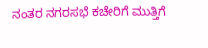ನಂತರ ನಗರಸಭೆ ಕಚೇರಿಗೆ ಮುತ್ತಿಗೆ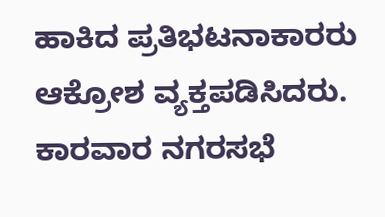ಹಾಕಿದ ಪ್ರತಿಭಟನಾಕಾರರು ಆಕ್ರೋಶ ವ್ಯಕ್ತಪಡಿಸಿದರು. ಕಾರವಾರ ನಗರಸಭೆ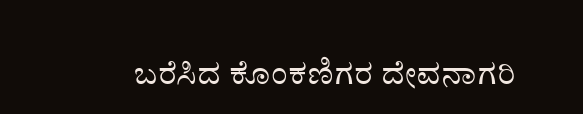ಬರೆಸಿದ ಕೊಂಕಣಿಗರ ದೇವನಾಗರಿ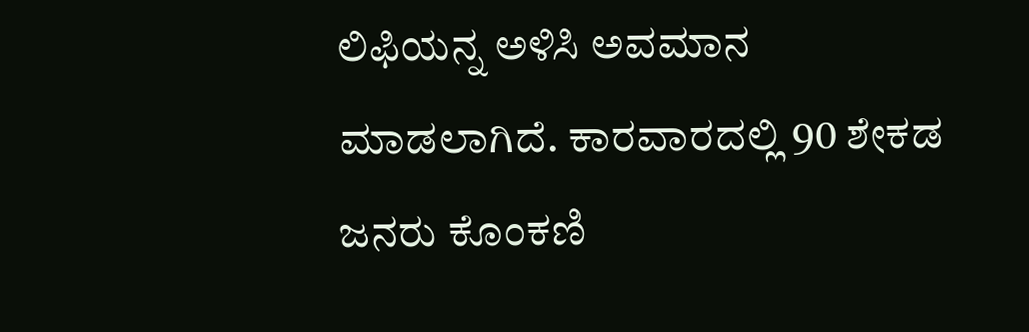ಲಿಫಿಯನ್ನ ಅಳಿಸಿ ಅವಮಾನ ಮಾಡಲಾಗಿದೆ. ಕಾರವಾರದಲ್ಲಿ 90 ಶೇಕಡ ಜನರು ಕೊಂಕಣಿ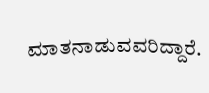ಮಾತನಾಡುವವರಿದ್ದಾರೆ.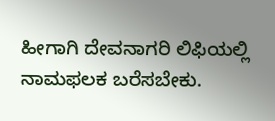ಹೀಗಾಗಿ ದೇವನಾಗರಿ ಲಿಫಿಯಲ್ಲಿ ನಾಮಫಲಕ ಬರೆಸಬೇಕು.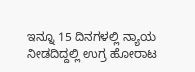ಇನ್ನೂ 15 ದಿನಗಳಲ್ಲಿ ನ್ಯಾಯ ನೀಡದಿದ್ದಲ್ಲಿ ಉಗ್ರ ಹೋರಾಟ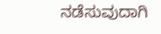ನಡೆಸುವುದಾಗಿ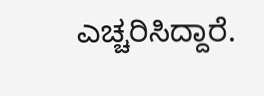ಎಚ್ಚರಿಸಿದ್ದಾರೆ.